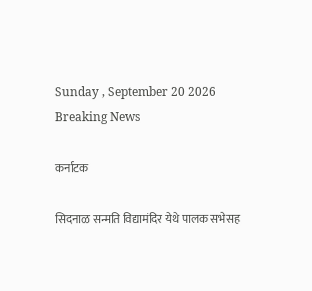Sunday , September 20 2026
Breaking News

कर्नाटक

सिदनाळ सन्मति विद्यामंदिर येथे पालक सभेसह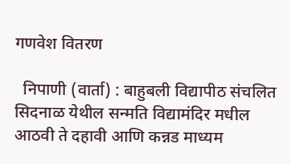गणवेश वितरण

  निपाणी (वार्ता) : बाहुबली विद्यापीठ संचलित सिदनाळ येथील सन्मति विद्यामंदिर मधील आठवी ते दहावी आणि कन्नड माध्यम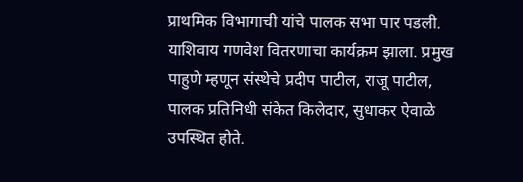प्राथमिक विभागाची यांचे पालक सभा पार पडली. याशिवाय गणवेश वितरणाचा कार्यक्रम झाला. प्रमुख पाहुणे म्हणून संस्थेचे प्रदीप पाटील, राजू पाटील, पालक प्रतिनिधी संकेत किलेदार, सुधाकर ऐवाळे उपस्थित होते.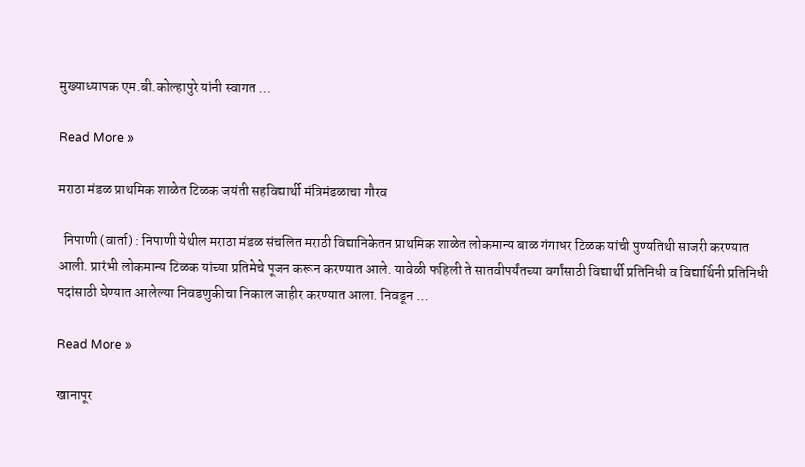मुख्याध्यापक एम.बी.कोल्हापुरे यांनी स्वागत …

Read More »

मराठा मंडळ प्राथमिक शाळेत टिळक जयंती सहविद्यार्थी मंत्रिमंडळाचा गौरव

  निपाणी (वार्ता) : निपाणी येथील मराठा मंडळ संचलित मराठी विद्यानिकेतन प्राथमिक शाळेत लोकमान्य बाळ गंगाधर टिळक यांची पुण्यतिथी साजरी करण्यात आली. प्रारंभी ‌लोकमान्य टिळक यांच्या प्रतिमेचे पूजन करून करण्यात आले. यावेळी फहिली ते सातवीपर्यंतच्या वर्गांसाठी विद्यार्थी प्रतिनिधी व विद्यार्थिनी प्रतिनिधी पदांसाठी घेण्यात आलेल्या निवडणुकीचा निकाल जाहीर करण्यात आला. निवडून …

Read More »

खानापूर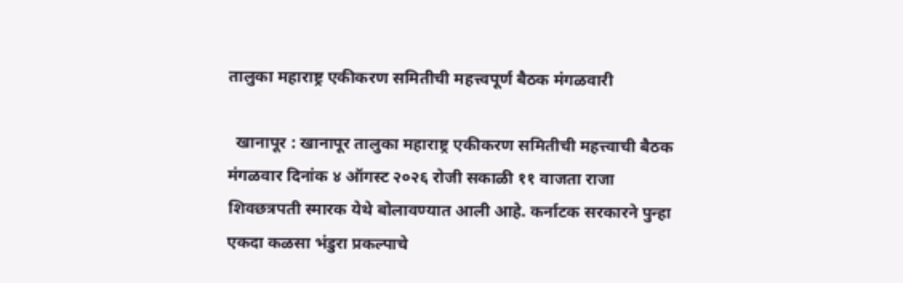तालुका महाराष्ट्र एकीकरण समितीची महत्त्वपूर्ण बैठक मंगळवारी

  खानापूर : खानापूर तालुका महाराष्ट्र एकीकरण समितीची महत्त्वाची बैठक मंगळवार दिनांक ४ ऑगस्ट २०२६ रोजी सकाळी ११ वाजता राजा शिवछत्रपती स्मारक येथे बोलावण्यात आली आहे. कर्नाटक सरकारने पुन्हा एकदा कळसा भंडुरा प्रकल्पाचे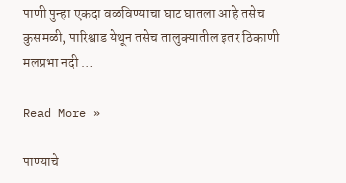पाणी पुन्हा एकदा वळविण्याचा घाट घातला आहे तसेच कुसमळी, पारिश्वाड येथून तसेच तालुक्यातील इतर ठिकाणी मलप्रभा नदी …

Read More »

पाण्याचे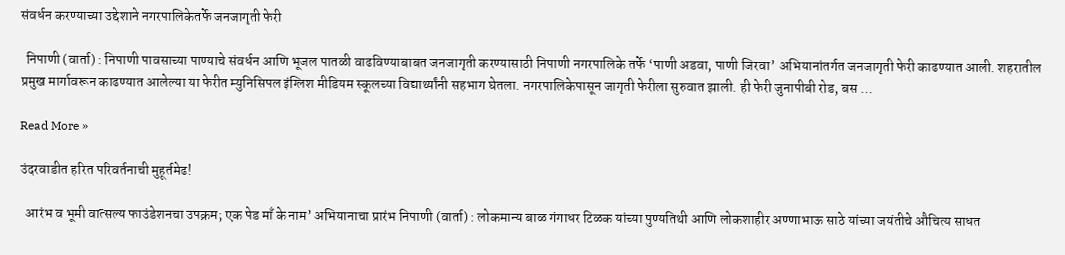संवर्धन करण्याच्या उद्देशाने नगरपालिकेतर्फे जनजागृती फेरी

  निपाणी (वार्ता) : निपाणी पावसाच्या पाण्याचे संवर्धन आणि भूजल पातळी वाढविण्याबाबत जनजागृती करण्यासाठी निपाणी नगरपालिके तर्फे ‘पाणी अडवा, पाणी जिरवा’ अभियानांतर्गत जनजागृती फेरी काढण्यात आली. शहरातील प्रमुख मार्गावरून काढण्यात आलेल्या या फेरीत म्युनिसिपल इंग्लिश मीडियम स्कूलच्या विद्यार्थ्यांनी सहभाग घेतला. नगरपालिकेपासून जागृती फेरीला सुरुवात झाली. ही फेरी जुनापीबी रोड, बस …

Read More »

उंदरवाडीत हरित परिवर्तनाची मुहूर्तमेढ!

  आरंभ व भूमी वात्सल्य फाउंडेशनचा उपक्रम; एक पेड माँ के नाम’ अभियानाचा प्रारंभ निपाणी (वार्ता) : लोकमान्य बाळ गंगाधर टिळक यांच्या पुण्यतिथी आणि लोकशाहीर अण्णाभाऊ साठे यांच्या जयंतीचे औचित्य साधत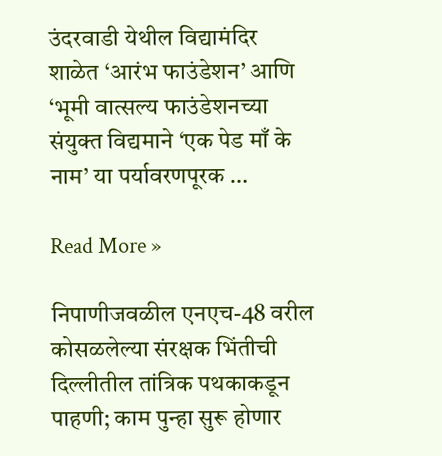उंदरवाडी येथील विद्यामंदिर शाळेत ‘आरंभ फाउंडेशन’ आणि ‘भूमी वात्सल्य फाउंडेशनच्या संयुक्त विद्यमाने ‘एक पेड माँ के नाम’ या पर्यावरणपूरक …

Read More »

निपाणीजवळील एनएच-48 वरील कोसळलेल्या संरक्षक भिंतीची दिल्लीतील तांत्रिक पथकाकडून पाहणी; काम पुन्हा सुरू होणार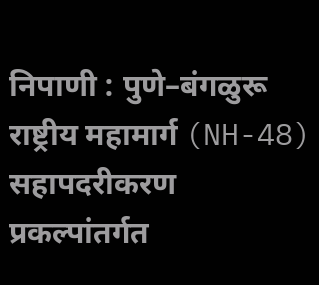निपाणी : पुणे–बंगळुरू राष्ट्रीय महामार्ग (NH-48) सहापदरीकरण प्रकल्पांतर्गत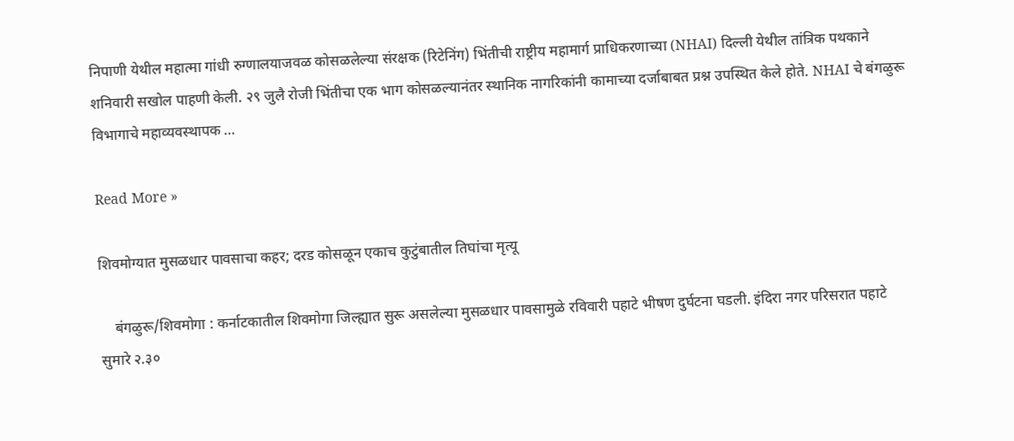निपाणी येथील महात्मा गांधी रुग्णालयाजवळ कोसळलेल्या संरक्षक (रिटेनिंग) भिंतीची राष्ट्रीय महामार्ग प्राधिकरणाच्या (NHAI) दिल्ली येथील तांत्रिक पथकाने शनिवारी सखोल पाहणी केली. २९ जुलै रोजी भिंतीचा एक भाग कोसळल्यानंतर स्थानिक नागरिकांनी कामाच्या दर्जाबाबत प्रश्न उपस्थित केले होते. NHAI चे बंगळुरू विभागाचे महाव्यवस्थापक …

Read More »

शिवमोग्यात मुसळधार पावसाचा कहर; दरड कोसळून एकाच कुटुंबातील तिघांचा मृत्यू

    बंगळुरू/शिवमोगा : कर्नाटकातील शिवमोगा जिल्ह्यात सुरू असलेल्या मुसळधार पावसामुळे रविवारी पहाटे भीषण दुर्घटना घडली. इंदिरा नगर परिसरात पहाटे सुमारे २.३०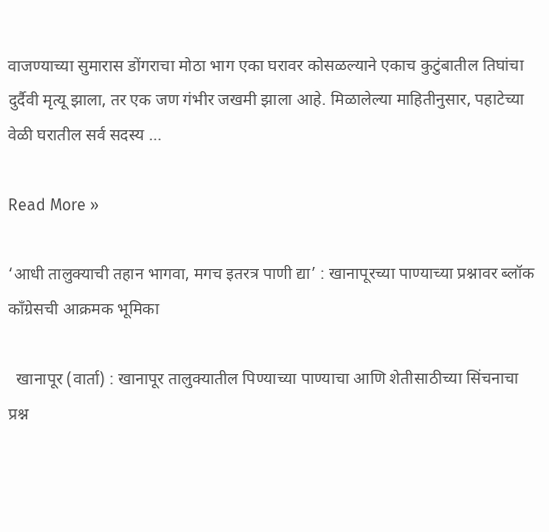वाजण्याच्या सुमारास डोंगराचा मोठा भाग एका घरावर कोसळल्याने एकाच कुटुंबातील तिघांचा दुर्दैवी मृत्यू झाला, तर एक जण गंभीर जखमी झाला आहे. मिळालेल्या माहितीनुसार, पहाटेच्या वेळी घरातील सर्व सदस्य …

Read More »

‘आधी तालुक्याची तहान भागवा, मगच इतरत्र पाणी द्या’ : खानापूरच्या पाण्याच्या प्रश्नावर ब्लॉक काँग्रेसची आक्रमक भूमिका

  खानापूर (वार्ता) : खानापूर तालुक्यातील पिण्याच्या पाण्याचा आणि शेतीसाठीच्या सिंचनाचा प्रश्न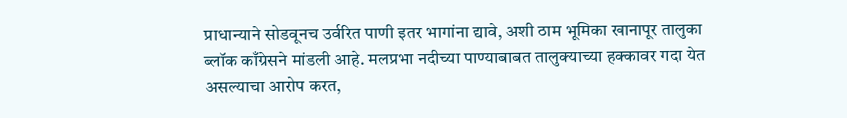प्राधान्याने सोडवूनच उर्वरित पाणी इतर भागांना द्यावे, अशी ठाम भूमिका खानापूर तालुका ब्लॉक काँग्रेसने मांडली आहे. मलप्रभा नदीच्या पाण्याबाबत तालुक्याच्या हक्कावर गदा येत असल्याचा आरोप करत,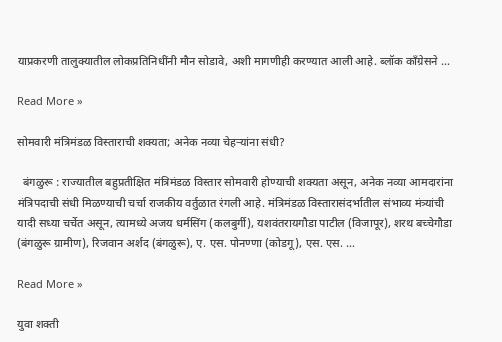याप्रकरणी तालुक्यातील लोकप्रतिनिधींनी मौन सोडावे, अशी मागणीही करण्यात आली आहे. ब्लॉक काँग्रेसने …

Read More »

सोमवारी मंत्रिमंडळ विस्ताराची शक्यता; अनेक नव्या चेहऱ्यांना संधी?

  बंगळुरू : राज्यातील बहुप्रतीक्षित मंत्रिमंडळ विस्तार सोमवारी होण्याची शक्यता असून, अनेक नव्या आमदारांना मंत्रिपदाची संधी मिळण्याची चर्चा राजकीय वर्तुळात रंगली आहे. मंत्रिमंडळ विस्तारासंदर्भातील संभाव्य मंत्र्यांची यादी सध्या चर्चेत असून, त्यामध्ये अजय धर्मसिंग (कलबुर्गी), यशवंतरायगौडा पाटील (विजापूर), शरथ बच्चेगौडा (बंगळुरू ग्रामीण), रिजवान अर्शद (बंगळुरू), ए. एस. पोनण्णा (कोडगू), एस. एस. …

Read More »

युवा शक्ती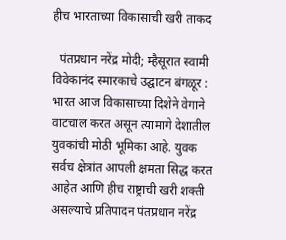हीच भारताच्या विकासाची खरी ताकद

  पंतप्रधान नरेंद्र मोदी; म्हैसूरात स्वामी विवेकानंद स्मारकाचे उद्घाटन बंगळूर : भारत आज विकासाच्या दिशेने वेगाने वाटचाल करत असून त्यामागे देशातील युवकांची मोठी भूमिका आहे. युवक सर्वच क्षेत्रांत आपली क्षमता सिद्ध करत आहेत आणि हीच राष्ट्राची खरी शक्ती असल्याचे प्रतिपादन पंतप्रधान नरेंद्र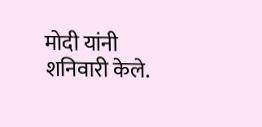मोदी यांनी शनिवारी केले.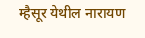म्हैसूर येथील नारायण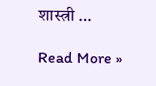शास्त्री …

Read More »